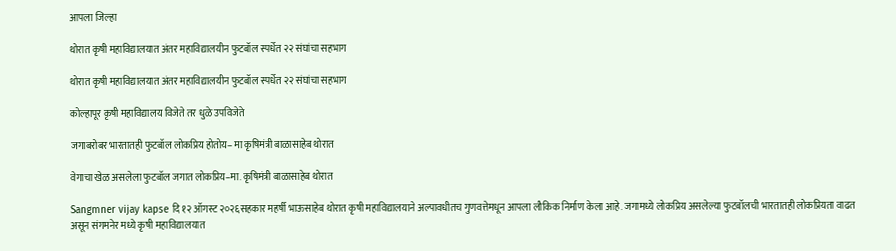आपला जिल्हा

थोरात कृषी महाविद्यालयात अंतर महाविद्यालयीन फुटबॉल स्पर्धेत २२ संघांचा सहभाग

थोरात कृषी महाविद्यालयात अंतर महाविद्यालयीन फुटबॉल स्पर्धेत २२ संघांचा सहभाग

कोल्हापूर कृषी महाविद्यालय विजेते तर धुळे उपविजेते

जगाबरोबर भारतातही फुटबॉल लोकप्रिय होतोय– मा कृषिमंत्री बाळासाहेब थोरात

वेगाचा खेळ असलेला फुटबॉल जगात लोकप्रिय–मा. कृषिमंत्री बाळासाहेब थोरात

Sangmner vijay kapse दि १२ ऑगस्ट २०२६सहकार महर्षी भाऊसाहेब थोरात कृषी महाविद्यालयाने अल्पावधीतच गुणवत्तेमधून आपला लौकिक निर्माण केला आहे. जगामध्ये लोकप्रिय असलेल्या फुटबॉलची भारतातही लोकप्रियता वाढत असून संगमनेर मध्ये कृषी महाविद्यालयात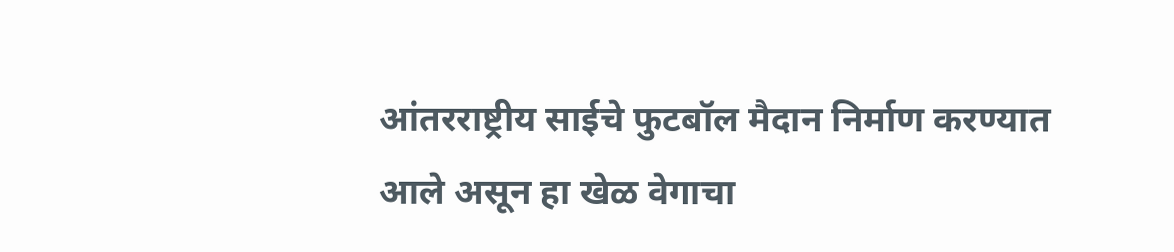आंतरराष्ट्रीय साईचे फुटबॉल मैदान निर्माण करण्यात आले असून हा खेळ वेगाचा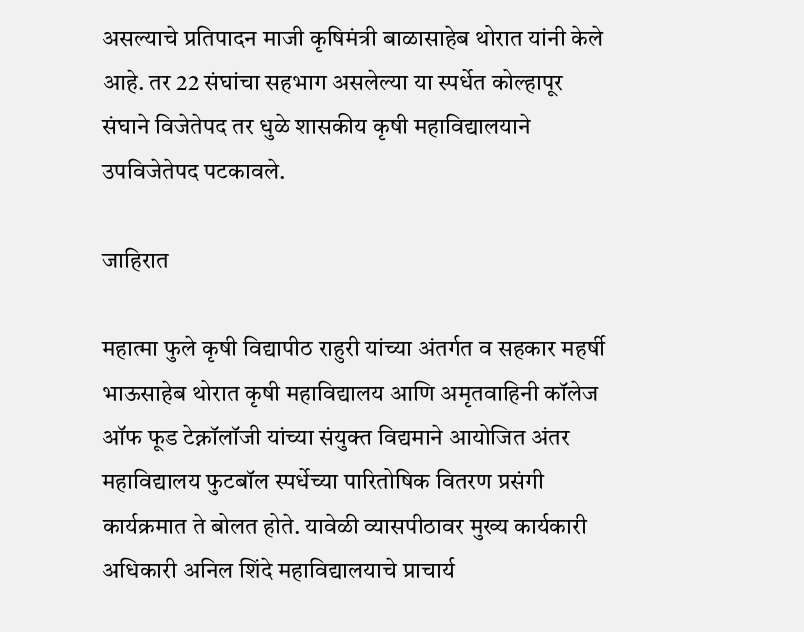असल्याचे प्रतिपादन माजी कृषिमंत्री बाळासाहेब थोरात यांनी केले आहे. तर 22 संघांचा सहभाग असलेल्या या स्पर्धेत कोल्हापूर संघाने विजेतेपद तर धुळे शासकीय कृषी महाविद्यालयाने उपविजेतेपद पटकावले.

जाहिरात

महात्मा फुले कृषी विद्यापीठ राहुरी यांच्या अंतर्गत व सहकार महर्षी भाऊसाहेब थोरात कृषी महाविद्यालय आणि अमृतवाहिनी कॉलेज ऑफ फूड टेक्नॉलॉजी यांच्या संयुक्त विद्यमाने आयोजित अंतर महाविद्यालय फुटबॉल स्पर्धेच्या पारितोषिक वितरण प्रसंगी कार्यक्रमात ते बोलत होते. यावेळी व्यासपीठावर मुख्य कार्यकारी अधिकारी अनिल शिंदे महाविद्यालयाचे प्राचार्य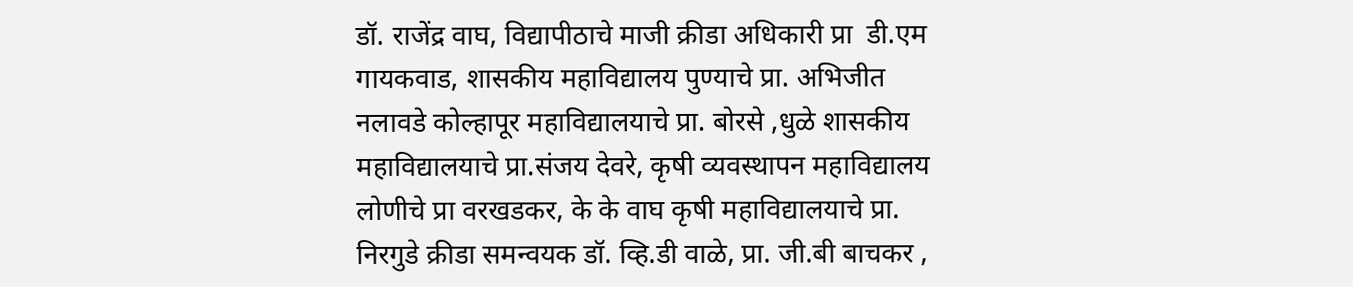डॉ. राजेंद्र वाघ, विद्यापीठाचे माजी क्रीडा अधिकारी प्रा  डी.एम गायकवाड, शासकीय महाविद्यालय पुण्याचे प्रा. अभिजीत नलावडे कोल्हापूर महाविद्यालयाचे प्रा. बोरसे ,धुळे शासकीय महाविद्यालयाचे प्रा.संजय देवरे, कृषी व्यवस्थापन महाविद्यालय लोणीचे प्रा वरखडकर, के के वाघ कृषी महाविद्यालयाचे प्रा. निरगुडे क्रीडा समन्वयक डॉ. व्हि.डी वाळे, प्रा. जी.बी बाचकर ,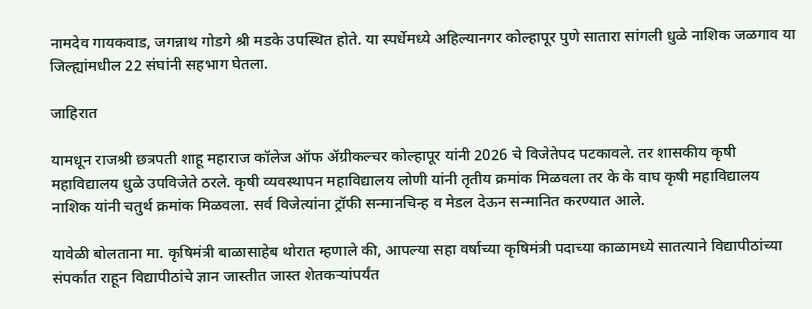नामदेव गायकवाड, जगन्नाथ गोडगे श्री मडके उपस्थित होते. या स्पर्धेमध्ये अहिल्यानगर कोल्हापूर पुणे सातारा सांगली धुळे नाशिक जळगाव या जिल्ह्यांमधील 22 संघांनी सहभाग घेतला.

जाहिरात

यामधून राजश्री छत्रपती शाहू महाराज कॉलेज ऑफ ॲग्रीकल्चर कोल्हापूर यांनी 2026 चे विजेतेपद पटकावले. तर शासकीय कृषी महाविद्यालय धुळे उपविजेते ठरले. कृषी व्यवस्थापन महाविद्यालय लोणी यांनी तृतीय क्रमांक मिळवला तर के के वाघ कृषी महाविद्यालय नाशिक यांनी चतुर्थ क्रमांक मिळवला. सर्व विजेत्यांना ट्रॉफी सन्मानचिन्ह व मेडल देऊन सन्मानित करण्यात आले.

यावेळी बोलताना मा. कृषिमंत्री बाळासाहेब थोरात म्हणाले की, आपल्या सहा वर्षाच्या कृषिमंत्री पदाच्या काळामध्ये सातत्याने विद्यापीठांच्या संपर्कात राहून विद्यापीठांचे ज्ञान जास्तीत जास्त शेतकऱ्यांपर्यंत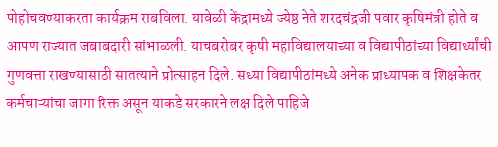पोहोचवण्याकरता कार्यक्रम राबविला. यावेळी केंद्रामध्ये ज्येष्ठ नेते शरदचंद्रजी पवार कृषिमंत्री होते व आपण राज्यात जबाबदारी सांभाळली. याचबरोबर कृषी महाविद्यालयाच्या व विद्यापीठांच्या विद्यार्थ्यांची गुणवत्ता राखण्यासाठी सातत्याने प्रोत्साहन दिले. सध्या विद्यापीठांमध्ये अनेक प्राध्यापक व शिक्षकेतर कर्मचाऱ्यांचा जागा रिक्त असून याकडे सरकारने लक्ष दिले पाहिजे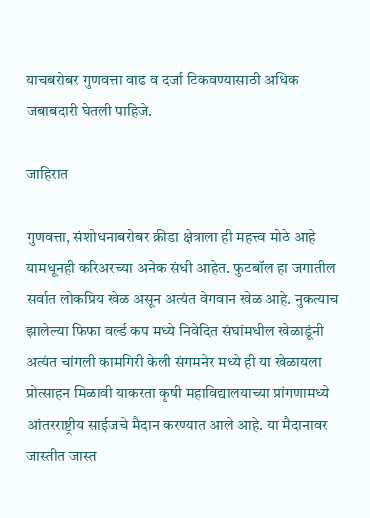याचबरोबर गुणवत्ता वाढ व दर्जा टिकवण्यासाठी अधिक जबाबदारी घेतली पाहिजे.

जाहिरात

गुणवत्ता, संशोधनाबरोबर क्रीडा क्षेत्राला ही महत्त्व मोठे आहे यामधूनही करिअरच्या अनेक संधी आहेत. फुटबॉल हा जगातील सर्वात लोकप्रिय खेळ असून अत्यंत वेगवान खेळ आहे. नुकत्याच झालेल्या फिफा वर्ल्ड कप मध्ये निवेदित संघांमधील खेळाडूंनी अत्यंत चांगली कामगिरी केली संगमनेर मध्ये ही या खेळायला प्रोत्साहन मिळावी याकरता कृषी महाविद्यालयाच्या प्रांगणामध्ये आंतरराष्ट्रीय साईजचे मैदान करण्यात आले आहे. या मैदानावर जास्तीत जास्त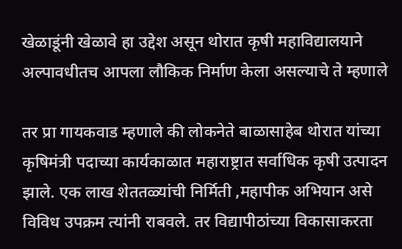खेळाडूंनी खेळावे हा उद्देश असून थोरात कृषी महाविद्यालयाने अल्पावधीतच आपला लौकिक निर्माण केला असल्याचे ते म्हणाले

तर प्रा गायकवाड म्हणाले की लोकनेते बाळासाहेब थोरात यांच्या कृषिमंत्री पदाच्या कार्यकाळात महाराष्ट्रात सर्वाधिक कृषी उत्पादन झाले. एक लाख शेततळ्यांची निर्मिती ,महापीक अभियान असे विविध उपक्रम त्यांनी राबवले. तर विद्यापीठांच्या विकासाकरता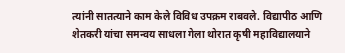त्यांनी सातत्याने काम केले विविध उपक्रम राबवले. विद्यापीठ आणि शेतकरी यांचा समन्वय साधला गेला थोरात कृषी महाविद्यालयाने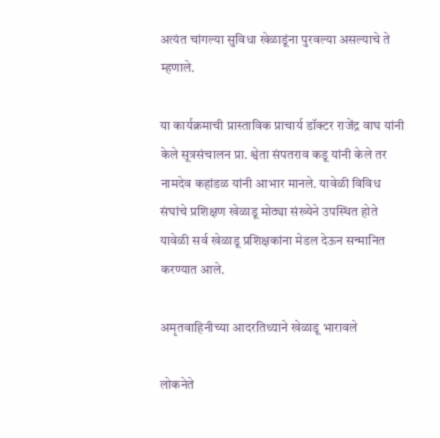अत्यंत चांगल्या सुविधा खेळाडूंना पुरवल्या असल्याचे ते म्हणाले.

या कार्यक्रमाची प्रास्ताविक प्राचार्य डॉक्टर राजेंद्र वाघ यांनी केले सूत्रसंचालन प्रा. श्वेता संपतराव कडू यांनी केले तर नामदेव कहांडळ यांनी आभार मानले. यावेळी विविध संघांचे प्रशिक्षण खेळाडू मोठ्या संख्येने उपस्थित होते यावेळी सर्व खेळाडू प्रशिक्षकांना मेडल देऊन सन्मानित करण्यात आले.

अमृतवाहिनीच्या आदरतिथ्याने खेळाडू भारावले

लोकनेते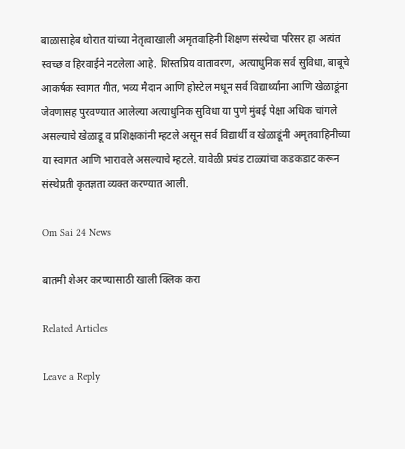बाळासाहेब थोरात यांच्या नेतृत्वाखाली अमृतवाहिनी शिक्षण संस्थेचा परिसर हा अत्यंत स्वच्छ व हिरवाईने नटलेला आहे. शिस्तप्रिय वातावरण, अत्याधुनिक सर्व सुविधा, बाबूचे आकर्षक स्वागत गीत, भव्य मैदान आणि होस्टेल मधून सर्व विद्यार्थ्यांना आणि खेळाडूंना जेवणासह पुरवण्यात आलेल्या अत्याधुनिक सुविधा या पुणे मुंबई पेक्षा अधिक चांगले असल्याचे खेळाडू व प्रशिक्षकांनी म्हटले असून सर्व विद्यार्थी व खेळाडूंनी अमृतवाहिनीच्या या स्वागत आणि भारावले असल्याचे म्हटले. यावेळी प्रचंड टाळ्यांचा कडकडाट करून संस्थेप्रती कृतज्ञता व्यक्त करण्यात आली.

Om Sai 24 News

बातमी शेअर करण्यासाठी खाली क्लिक करा

Related Articles

Leave a Reply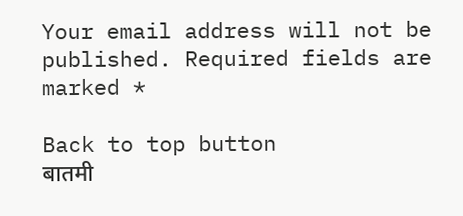Your email address will not be published. Required fields are marked *

Back to top button
बातमी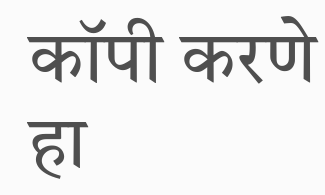कॉपी करणे हा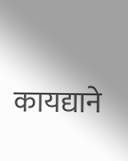कायद्याने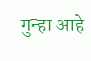गुन्हा आहे